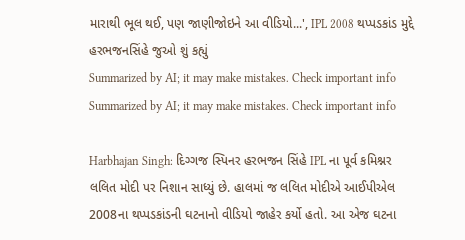મારાથી ભૂલ થઈ, પણ જાણીજોઇને આ વીડિયો...', IPL 2008 થપ્પડકાંડ મુદ્દે હરભજનસિંહે જુઓ શું કહ્યું
Summarized by AI; it may make mistakes. Check important info
Summarized by AI; it may make mistakes. Check important info

Harbhajan Singh: દિગ્ગજ સ્પિનર હરભજન સિંહે IPL ના પૂર્વ કમિશ્નર લલિત મોદી પર નિશાન સાધ્યું છે. હાલમાં જ લલિત મોદીએ આઈપીએલ 2008ના થપ્પડકાંડની ઘટનાનો વીડિયો જાહેર કર્યો હતો. આ એજ ઘટના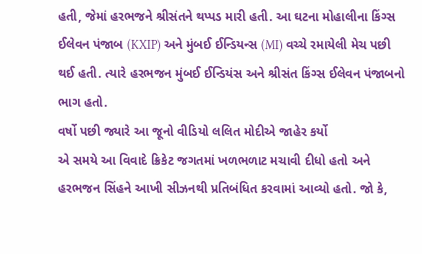હતી, જેમાં હરભજને શ્રીસંતને થપ્પડ મારી હતી. આ ઘટના મોહાલીના કિંગ્સ ઈલેવન પંજાબ (KXIP) અને મુંબઈ ઈન્ડિયન્સ (MI) વચ્ચે રમાયેલી મેચ પછી થઈ હતી. ત્યારે હરભજન મુંબઈ ઈન્ડિયંસ અને શ્રીસંત કિંગ્સ ઈલેવન પંજાબનો ભાગ હતો.
વર્ષો પછી જ્યારે આ જૂનો વીડિયો લલિત મોદીએ જાહેર કર્યો
એ સમયે આ વિવાદે ક્રિકેટ જગતમાં ખળભળાટ મચાવી દીધો હતો અને હરભજન સિંહને આખી સીઝનથી પ્રતિબંધિત કરવામાં આવ્યો હતો. જો કે,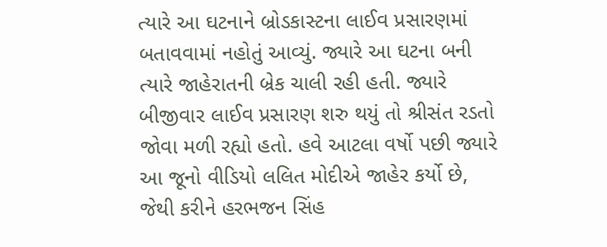ત્યારે આ ઘટનાને બ્રોડકાસ્ટના લાઈવ પ્રસારણમાં બતાવવામાં નહોતું આવ્યું. જ્યારે આ ઘટના બની ત્યારે જાહેરાતની બ્રેક ચાલી રહી હતી. જ્યારે બીજીવાર લાઈવ પ્રસારણ શરુ થયું તો શ્રીસંત રડતો જોવા મળી રહ્યો હતો. હવે આટલા વર્ષો પછી જ્યારે આ જૂનો વીડિયો લલિત મોદીએ જાહેર કર્યો છે, જેથી કરીને હરભજન સિંહ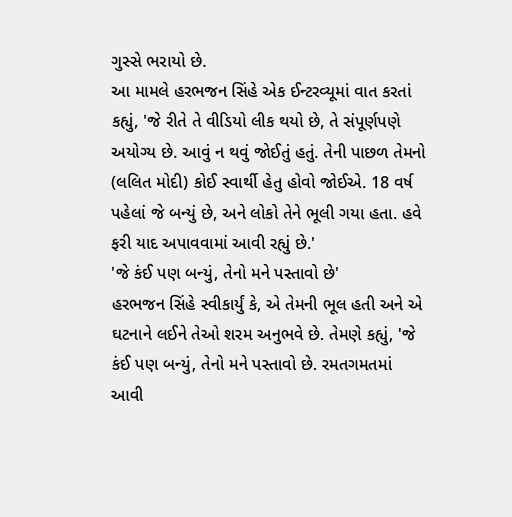ગુસ્સે ભરાયો છે.
આ મામલે હરભજન સિંહે એક ઈન્ટરવ્યૂમાં વાત કરતાં કહ્યું, 'જે રીતે તે વીડિયો લીક થયો છે, તે સંપૂર્ણપણે અયોગ્ય છે. આવું ન થવું જોઈતું હતું. તેની પાછળ તેમનો (લલિત મોદી) કોઈ સ્વાર્થી હેતુ હોવો જોઈએ. 18 વર્ષ પહેલાં જે બન્યું છે, અને લોકો તેને ભૂલી ગયા હતા. હવે ફરી યાદ અપાવવામાં આવી રહ્યું છે.'
'જે કંઈ પણ બન્યું, તેનો મને પસ્તાવો છે'
હરભજન સિંહે સ્વીકાર્યું કે, એ તેમની ભૂલ હતી અને એ ઘટનાને લઈને તેઓ શરમ અનુભવે છે. તેમણે કહ્યું, 'જે કંઈ પણ બન્યું, તેનો મને પસ્તાવો છે. રમતગમતમાં આવી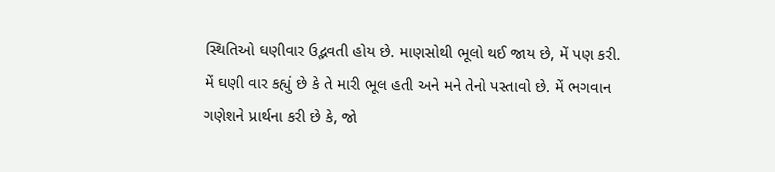સ્થિતિઓ ઘણીવાર ઉદ્ભવતી હોય છે. માણસોથી ભૂલો થઈ જાય છે, મેં પણ કરી. મેં ઘણી વાર કહ્યું છે કે તે મારી ભૂલ હતી અને મને તેનો પસ્તાવો છે. મેં ભગવાન ગણેશને પ્રાર્થના કરી છે કે, જો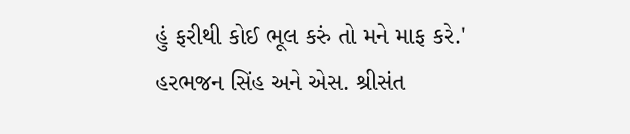હું ફરીથી કોઈ ભૂલ કરું તો મને માફ કરે.'
હરભજન સિંહ અને એસ. શ્રીસંત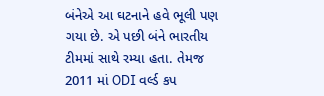બંનેએ આ ઘટનાને હવે ભૂલી પણ ગયા છે. એ પછી બંને ભારતીય ટીમમાં સાથે રમ્યા હતા. તેમજ 2011 માં ODI વર્લ્ડ કપ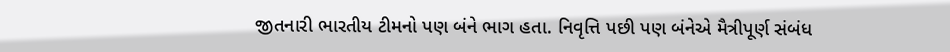જીતનારી ભારતીય ટીમનો પણ બંને ભાગ હતા. નિવૃત્તિ પછી પણ બંનેએ મૈત્રીપૂર્ણ સંબંધ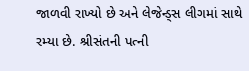જાળવી રાખ્યો છે અને લેજેન્ડ્સ લીગમાં સાથે રમ્યા છે. શ્રીસંતની પત્ની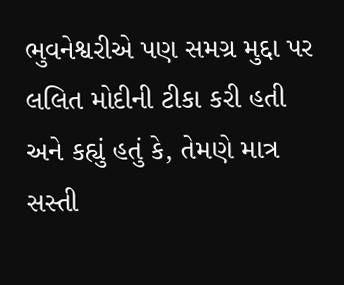ભુવનેશ્વરીએ પણ સમગ્ર મુદ્દા પર લલિત મોદીની ટીકા કરી હતી અને કહ્યું હતું કે, તેમણે માત્ર સસ્તી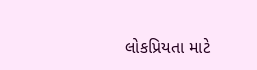લોકપ્રિયતા માટે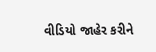વીડિયો જાહેર કરીને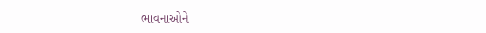ભાવનાઓને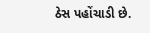ઠેસ પહોંચાડી છે.